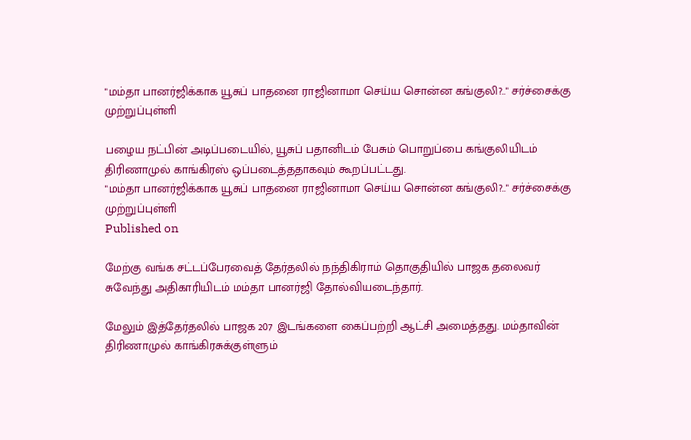"மம்தா பானர்ஜிக்காக யூசுப் பாதனை ராஜினாமா செய்ய சொன்ன கங்குலி?.." சர்ச்சைக்கு முற்றுப்புள்ளி

பழைய நட்பின் அடிப்படையில், யூசுப் பதானிடம் பேசும் பொறுப்பை கங்குலியிடம் திரிணாமுல் காங்கிரஸ் ஒப்படைத்ததாகவும் கூறப்பட்டது.
"மம்தா பானர்ஜிக்காக யூசுப் பாதனை ராஜினாமா செய்ய சொன்ன கங்குலி?.." சர்ச்சைக்கு முற்றுப்புள்ளி
Published on

மேற்கு வங்க சட்டப்பேரவைத் தேர்தலில் நந்திகிராம் தொகுதியில் பாஜக தலைவர் சுவேந்து அதிகாரியிடம் மம்தா பானர்ஜி தோல்வியடைந்தார்.

மேலும் இத்தேர்தலில் பாஜக 207 இடங்களை கைப்பற்றி ஆட்சி அமைத்தது. மம்தாவின் திரிணாமுல் காங்கிரசுக்குள்ளும்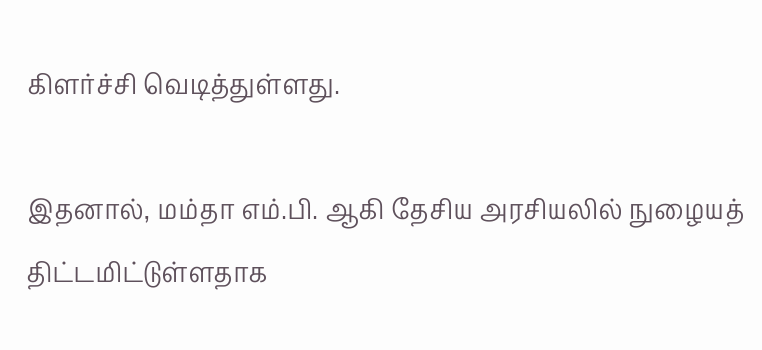கிளர்ச்சி வெடித்துள்ளது.

இதனால், மம்தா எம்.பி. ஆகி தேசிய அரசியலில் நுழையத் திட்டமிட்டுள்ளதாக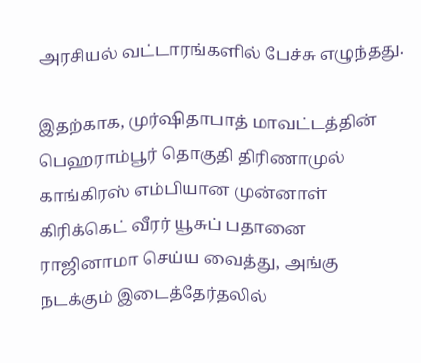அரசியல் வட்டாரங்களில் பேச்சு எழுந்தது.

இதற்காக, முர்ஷிதாபாத் மாவட்டத்தின் பெஹராம்பூர் தொகுதி திரிணாமுல் காங்கிரஸ் எம்பியான முன்னாள் கிரிக்கெட் வீரர் யூசுப் பதானை ராஜினாமா செய்ய வைத்து, அங்கு நடக்கும் இடைத்தேர்தலில்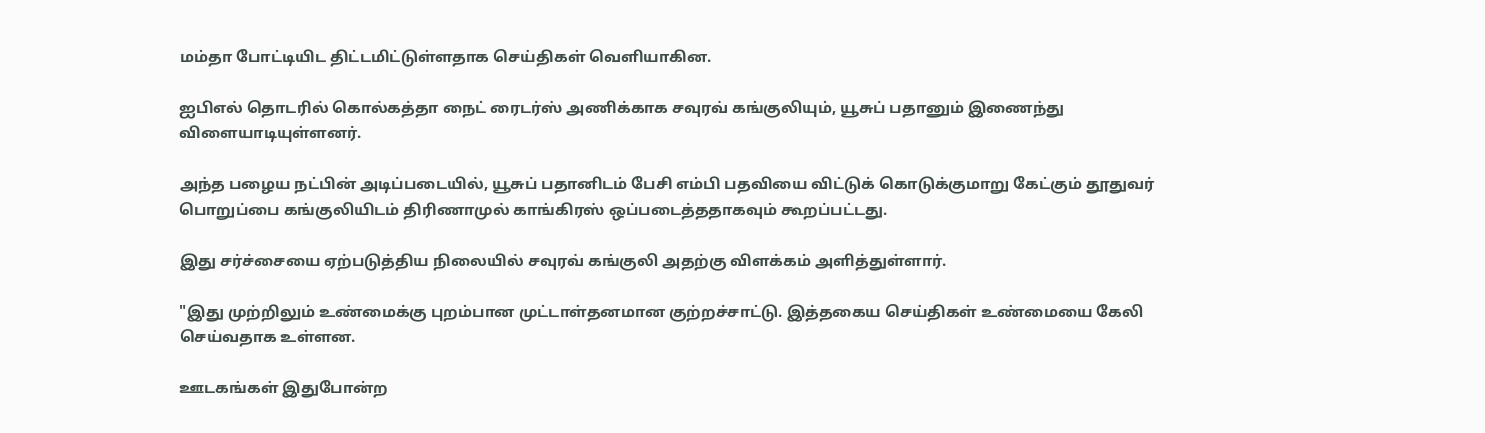மம்தா போட்டியிட திட்டமிட்டுள்ளதாக செய்திகள் வெளியாகின.

ஐபிஎல் தொடரில் கொல்கத்தா நைட் ரைடர்ஸ் அணிக்காக சவுரவ் கங்குலியும், யூசுப் பதானும் இணைந்து விளையாடியுள்ளனர்.

அந்த பழைய நட்பின் அடிப்படையில், யூசுப் பதானிடம் பேசி எம்பி பதவியை விட்டுக் கொடுக்குமாறு கேட்கும் தூதுவர் பொறுப்பை கங்குலியிடம் திரிணாமுல் காங்கிரஸ் ஒப்படைத்ததாகவும் கூறப்பட்டது.

இது சர்ச்சையை ஏற்படுத்திய நிலையில் சவுரவ் கங்குலி அதற்கு விளக்கம் அளித்துள்ளார்.

"இது முற்றிலும் உண்மைக்கு புறம்பான முட்டாள்தனமான குற்றச்சாட்டு. இத்தகைய செய்திகள் உண்மையை கேலி செய்வதாக உள்ளன.

ஊடகங்கள் இதுபோன்ற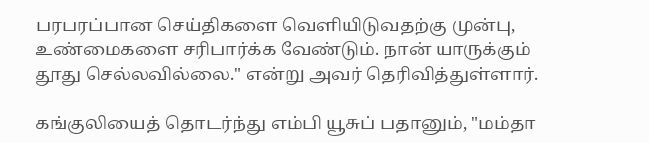பரபரப்பான செய்திகளை வெளியிடுவதற்கு முன்பு, உண்மைகளை சரிபார்க்க வேண்டும். நான் யாருக்கும் தூது செல்லவில்லை." என்று அவர் தெரிவித்துள்ளார்.

கங்குலியைத் தொடர்ந்து எம்பி யூசுப் பதானும், "மம்தா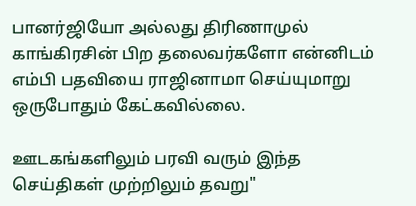பானர்ஜியோ அல்லது திரிணாமுல் காங்கிரசின் பிற தலைவர்களோ என்னிடம் எம்பி பதவியை ராஜினாமா செய்யுமாறு ஒருபோதும் கேட்கவில்லை.

ஊடகங்களிலும் பரவி வரும் இந்த செய்திகள் முற்றிலும் தவறு"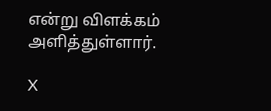என்று விளக்கம் அளித்துள்ளார்.

X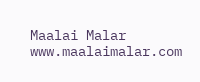Maalai Malar
www.maalaimalar.com